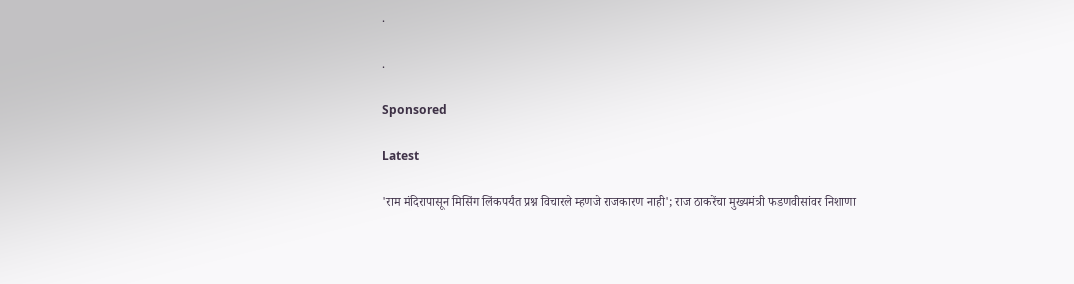.

.

Sponsored

Latest

'राम मंदिरापासून मिसिंग लिंकपर्यंत प्रश्न विचारले म्हणजे राजकारण नाही'; राज ठाकरेंचा मुख्यमंत्री फडणवीसांवर निशाणा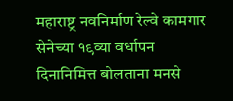महाराष्ट्र नवनिर्माण रेल्वे कामगार सेनेच्या १९व्या वर्धापन दिनानिमित्त बोलताना मनसे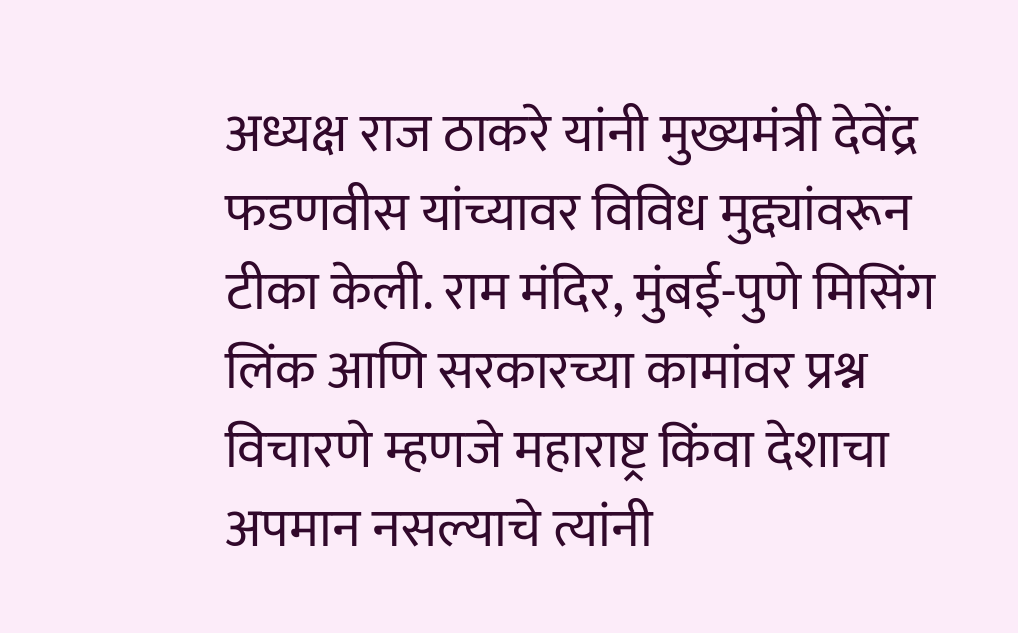अध्यक्ष राज ठाकरे यांनी मुख्यमंत्री देवेंद्र फडणवीस यांच्यावर विविध मुद्द्यांवरून टीका केली. राम मंदिर, मुंबई-पुणे मिसिंग लिंक आणि सरकारच्या कामांवर प्रश्न विचारणे म्हणजे महाराष्ट्र किंवा देशाचा अपमान नसल्याचे त्यांनी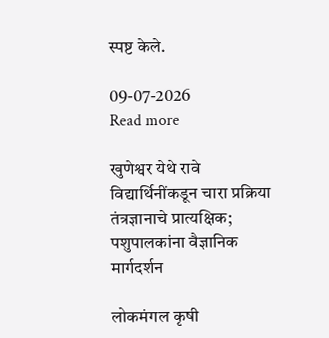स्पष्ट केले.

09-07-2026
Read more

खुणेश्वर येथे रावे विद्यार्थिनींकडून चारा प्रक्रिया तंत्रज्ञानाचे प्रात्यक्षिक; पशुपालकांना वैज्ञानिक मार्गदर्शन

लोकमंगल कृषी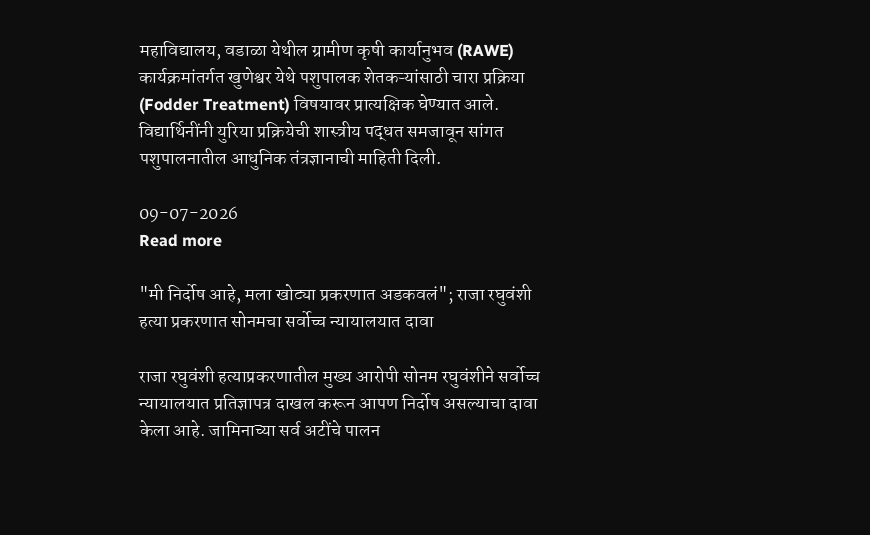महाविद्यालय, वडाळा येथील ग्रामीण कृषी कार्यानुभव (RAWE) कार्यक्रमांतर्गत खुणेश्वर येथे पशुपालक शेतकऱ्यांसाठी चारा प्रक्रिया (Fodder Treatment) विषयावर प्रात्यक्षिक घेण्यात आले. विद्यार्थिनींनी युरिया प्रक्रियेची शास्त्रीय पद्धत समजावून सांगत पशुपालनातील आधुनिक तंत्रज्ञानाची माहिती दिली.

09-07-2026
Read more

"मी निर्दोष आहे, मला खोट्या प्रकरणात अडकवलं"; राजा रघुवंशी हत्या प्रकरणात सोनमचा सर्वोच्च न्यायालयात दावा

राजा रघुवंशी हत्याप्रकरणातील मुख्य आरोपी सोनम रघुवंशीने सर्वोच्च न्यायालयात प्रतिज्ञापत्र दाखल करून आपण निर्दोष असल्याचा दावा केला आहे. जामिनाच्या सर्व अटींचे पालन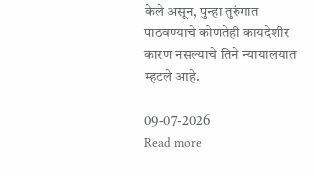केले असून, पुन्हा तुरुंगात पाठवण्याचे कोणतेही कायदेशीर कारण नसल्याचे तिने न्यायालयात म्हटले आहे.

09-07-2026
Read more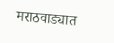मराठवाड्यात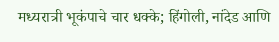मध्यरात्री भूकंपाचे चार धक्के; हिंगोली, नांदेड आणि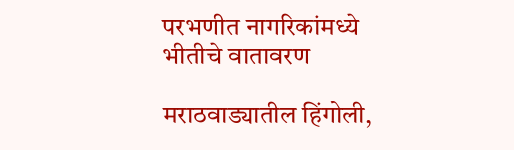परभणीत नागरिकांमध्ये भीतीचे वातावरण

मराठवाड्यातील हिंगोली,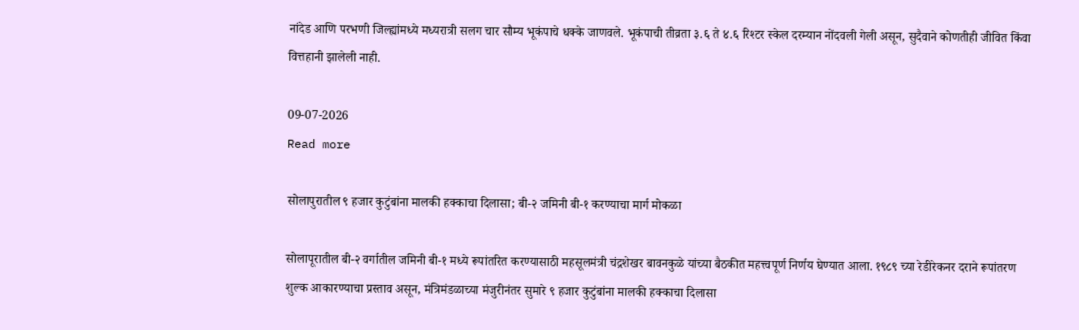नांदेड आणि परभणी जिल्ह्यांमध्ये मध्यरात्री सलग चार सौम्य भूकंपाचे धक्के जाणवले. भूकंपाची तीव्रता ३.६ ते ४.६ रिश्टर स्केल दरम्यान नोंदवली गेली असून, सुदैवाने कोणतीही जीवित किंवा वित्तहानी झालेली नाही.

09-07-2026
Read more

सोलापुरातील ९ हजार कुटुंबांना मालकी हक्काचा दिलासा; बी-२ जमिनी बी-१ करण्याचा मार्ग मोकळा

सोलापूरातील बी-२ वर्गातील जमिनी बी-१ मध्ये रूपांतरित करण्यासाठी महसूलमंत्री चंद्रशेखर बावनकुळे यांच्या बैठकीत महत्त्वपूर्ण निर्णय घेण्यात आला. १९८९ च्या रेडीरेकनर दराने रूपांतरण शुल्क आकारण्याचा प्रस्ताव असून, मंत्रिमंडळाच्या मंजुरीनंतर सुमारे ९ हजार कुटुंबांना मालकी हक्काचा दिलासा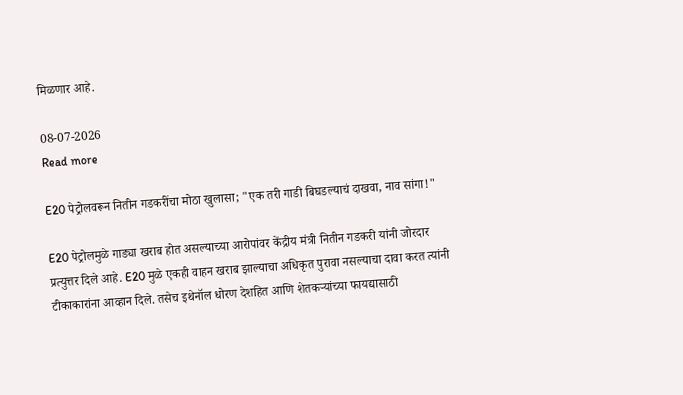मिळणार आहे.

08-07-2026
Read more

E20 पेट्रोलवरून नितीन गडकरींचा मोठा खुलासा; "एक तरी गाडी बिघडल्याचं दाखवा, नाव सांगा!"

E20 पेट्रोलमुळे गाड्या खराब होत असल्याच्या आरोपांवर केंद्रीय मंत्री नितीन गडकरी यांनी जोरदार प्रत्युत्तर दिले आहे. E20 मुळे एकही वाहन खराब झाल्याचा अधिकृत पुरावा नसल्याचा दावा करत त्यांनी टीकाकारांना आव्हान दिले. तसेच इथेनॉल धोरण देशहित आणि शेतकऱ्यांच्या फायद्यासाठी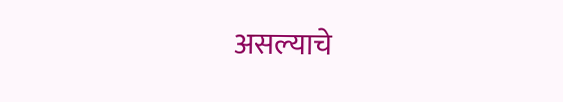असल्याचे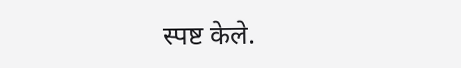स्पष्ट केले.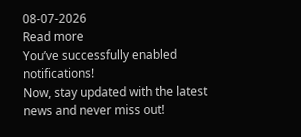08-07-2026
Read more
You’ve successfully enabled notifications!
Now, stay updated with the latest news and never miss out!